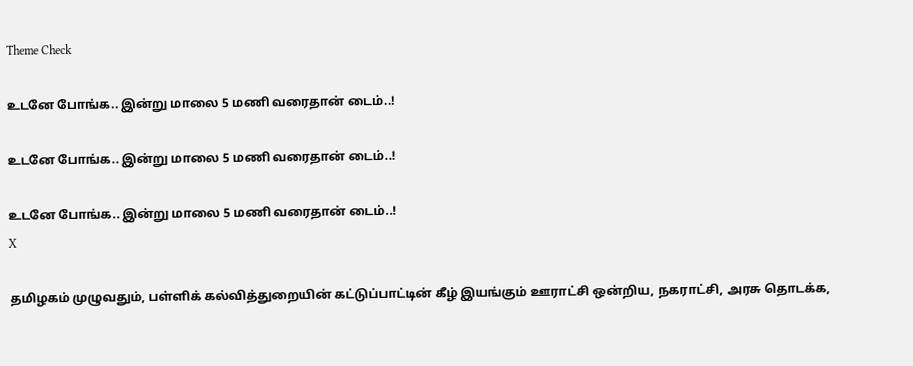Theme Check

உடனே போங்க.. இன்று மாலை 5 மணி வரைதான் டைம்..!

உடனே போங்க.. இன்று மாலை 5 மணி வரைதான் டைம்..!

உடனே போங்க.. இன்று மாலை 5 மணி வரைதான் டைம்..!
X

தமிழகம் முழுவதும், பள்ளிக் கல்வித்துறையின் கட்டுப்பாட்டின் கீழ் இயங்கும் ஊராட்சி ஒன்றிய, நகராட்சி, அரசு தொடக்க,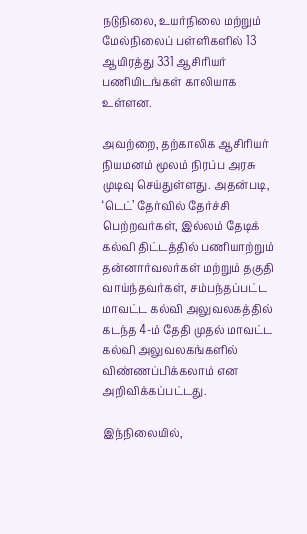நடுநிலை, உயர்நிலை மற்றும் மேல்நிலைப் பள்ளிகளில் 13 ஆயிரத்து 331 ஆசிரியர் பணியிடங்கள் காலியாக உள்ளன.

அவற்றை, தற்காலிக ஆசிரியர் நியமனம் மூலம் நிரப்ப அரசு முடிவு செய்துள்ளது. அதன்படி, ‘டெட்’ தேர்வில் தேர்ச்சி பெற்றவர்கள், இல்லம் தேடிக் கல்வி திட்டத்தில் பணியாற்றும் தன்னார்வலர்கள் மற்றும் தகுதி வாய்ந்தவர்கள், சம்பந்தப்பட்ட மாவட்ட கல்வி அலுவலகத்தில் கடந்த 4-ம் தேதி முதல் மாவட்ட கல்வி அலுவலகங்களில் விண்ணப்பிக்கலாம் என அறிவிக்கப்பட்டது.

இந்நிலையில்,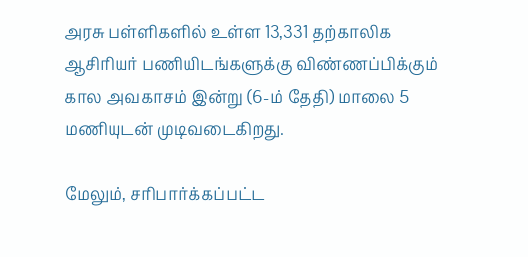அரசு பள்ளிகளில் உள்ள 13,331 தற்காலிக ஆசிரியர் பணியிடங்களுக்கு விண்ணப்பிக்கும் கால அவகாசம் இன்று (6-ம் தேதி) மாலை 5 மணியுடன் முடிவடைகிறது.

மேலும், சரிபார்க்கப்பட்ட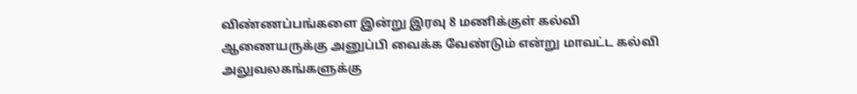விண்ணப்பங்களை இன்று இரவு 8 மணிக்குள் கல்வி ஆணையருக்கு அனுப்பி வைக்க வேண்டும் என்று மாவட்ட கல்வி அலுவலகங்களுக்கு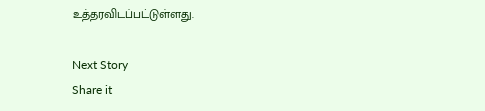உத்தரவிடப்பட்டுள்ளது.

Next Story
Share it